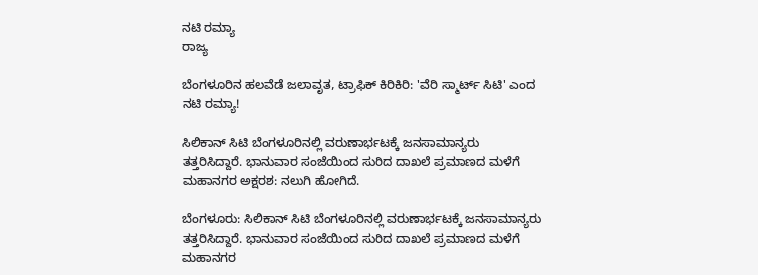ನಟಿ ರಮ್ಯಾ
ರಾಜ್ಯ

ಬೆಂಗಳೂರಿನ ಹಲವೆಡೆ ಜಲಾವೃತ, ಟ್ರಾಫಿಕ್ ಕಿರಿಕಿರಿ: 'ವೆರಿ ಸ್ಮಾರ್ಟ್ ಸಿಟಿ' ಎಂದ ನಟಿ ರಮ್ಯಾ!

ಸಿಲಿಕಾನ್ ಸಿಟಿ ಬೆಂಗಳೂರಿನಲ್ಲಿ ವರುಣಾರ್ಭಟಕ್ಕೆ ಜನಸಾಮಾನ್ಯರು ತತ್ತರಿಸಿದ್ದಾರೆ. ಭಾನುವಾರ ಸಂಜೆಯಿಂದ ಸುರಿದ ದಾಖಲೆ ಪ್ರಮಾಣದ ಮಳೆಗೆ ಮಹಾನಗರ ಅಕ್ಷರಶ: ನಲುಗಿ ಹೋಗಿದೆ.

ಬೆಂಗಳೂರು: ಸಿಲಿಕಾನ್ ಸಿಟಿ ಬೆಂಗಳೂರಿನಲ್ಲಿ ವರುಣಾರ್ಭಟಕ್ಕೆ ಜನಸಾಮಾನ್ಯರು ತತ್ತರಿಸಿದ್ದಾರೆ. ಭಾನುವಾರ ಸಂಜೆಯಿಂದ ಸುರಿದ ದಾಖಲೆ ಪ್ರಮಾಣದ ಮಳೆಗೆ ಮಹಾನಗರ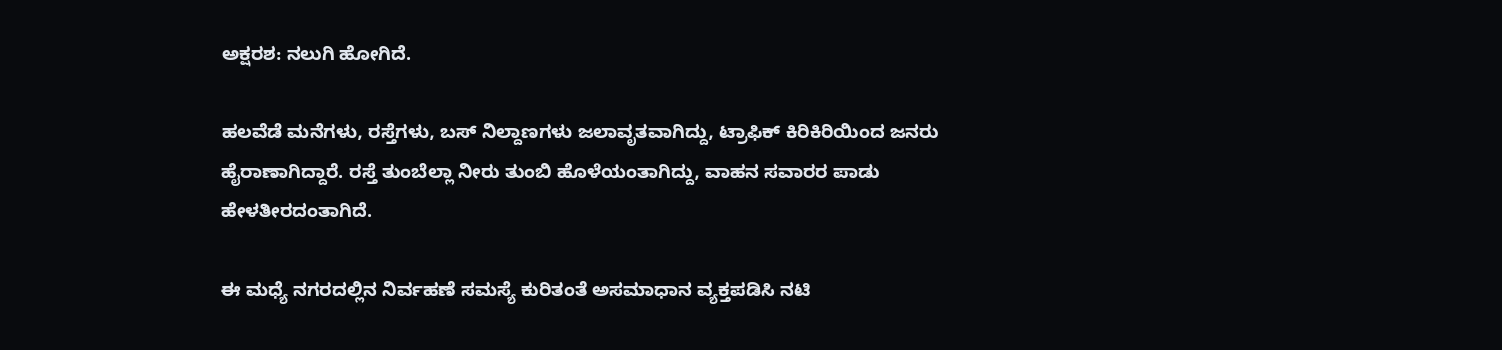ಅಕ್ಷರಶ: ನಲುಗಿ ಹೋಗಿದೆ.

ಹಲವೆಡೆ ಮನೆಗಳು, ರಸ್ತೆಗಳು, ಬಸ್ ನಿಲ್ದಾಣಗಳು ಜಲಾವೃತವಾಗಿದ್ದು, ಟ್ರಾಫಿಕ್ ಕಿರಿಕಿರಿಯಿಂದ ಜನರು ಹೈರಾಣಾಗಿದ್ದಾರೆ. ರಸ್ತೆ ತುಂಬೆಲ್ಲಾ ನೀರು ತುಂಬಿ ಹೊಳೆಯಂತಾಗಿದ್ದು, ವಾಹನ ಸವಾರರ ಪಾಡು ಹೇಳತೀರದಂತಾಗಿದೆ.

ಈ ಮಧ್ಯೆ ನಗರದಲ್ಲಿನ ನಿರ್ವಹಣೆ ಸಮಸ್ಯೆ ಕುರಿತಂತೆ ಅಸಮಾಧಾನ ವ್ಯಕ್ತಪಡಿಸಿ ನಟಿ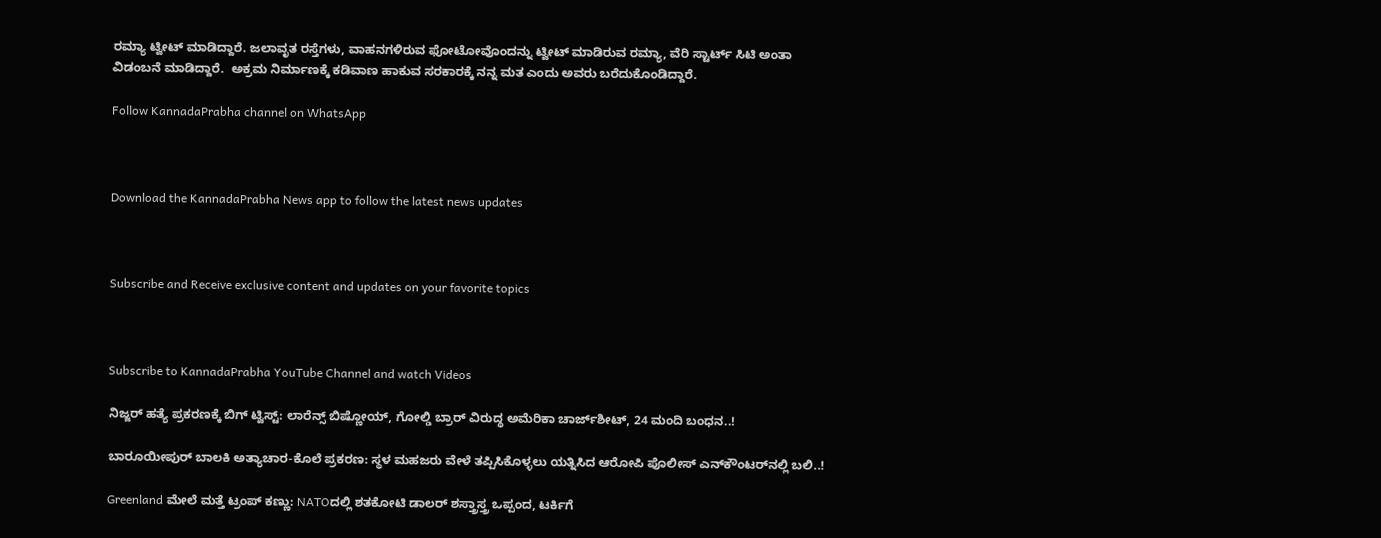ರಮ್ಯಾ ಟ್ವೀಟ್ ಮಾಡಿದ್ದಾರೆ. ಜಲಾವೃತ ರಸ್ತೆಗಳು, ವಾಹನಗಳಿರುವ ಫೋಟೋವೊಂದನ್ನು ಟ್ವೀಟ್ ಮಾಡಿರುವ ರಮ್ಯಾ, ವೆರಿ ಸ್ಟಾರ್ಟ್ ಸಿಟಿ ಅಂತಾ
ವಿಡಂಬನೆ ಮಾಡಿದ್ದಾರೆ.  ಅಕ್ರಮ ನಿರ್ಮಾಣಕ್ಕೆ ಕಡಿವಾಣ ಹಾಕುವ ಸರಕಾರಕ್ಕೆ ನನ್ನ ಮತ ಎಂದು ಅವರು ಬರೆದುಕೊಂಡಿದ್ದಾರೆ.

Follow KannadaPrabha channel on WhatsApp



Download the KannadaPrabha News app to follow the latest news updates



Subscribe and Receive exclusive content and updates on your favorite topics



Subscribe to KannadaPrabha YouTube Channel and watch Videos

ನಿಜ್ಜರ್ ಹತ್ಯೆ ಪ್ರಕರಣಕ್ಕೆ ಬಿಗ್ ಟ್ವಿಸ್ಟ್: ಲಾರೆನ್ಸ್ ಬಿಷ್ಣೋಯ್, ಗೋಲ್ಡಿ ಬ್ರಾರ್ ವಿರುದ್ಧ ಅಮೆರಿಕಾ ಚಾರ್ಜ್‌ಶೀಟ್, 24 ಮಂದಿ ಬಂಧನ..!

ಬಾರೂಯೀಪುರ್ ಬಾಲಕಿ ಅತ್ಯಾಚಾರ-ಕೊಲೆ ಪ್ರಕರಣ: ಸ್ಥಳ ಮಹಜರು ವೇಳೆ ತಪ್ಪಿಸಿಕೊಳ್ಳಲು ಯತ್ನಿಸಿದ ಆರೋಪಿ ಪೊಲೀಸ್ ಎನ್‌ಕೌಂಟರ್‌ನಲ್ಲಿ ಬಲಿ..!

Greenland ಮೇಲೆ ಮತ್ತೆ ಟ್ರಂಪ್ ಕಣ್ಣು: NATOದಲ್ಲಿ ಶತಕೋಟಿ ಡಾಲರ್ ಶಸ್ತ್ರಾಸ್ತ್ರ ಒಪ್ಪಂದ, ಟರ್ಕಿಗೆ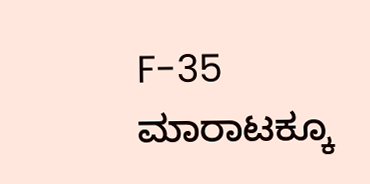F-35 ಮಾರಾಟಕ್ಕೂ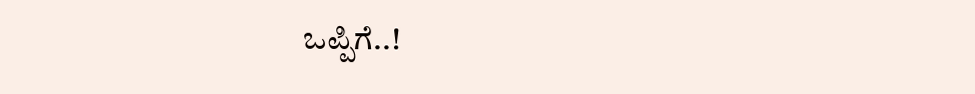ಒಪ್ಪಿಗೆ..!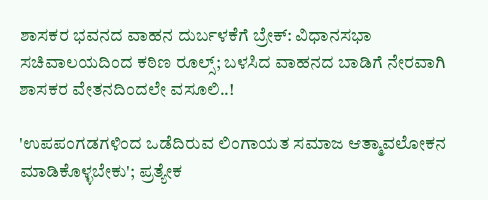ಶಾಸಕರ ಭವನದ ವಾಹನ ದುರ್ಬಳಕೆಗೆ ಬ್ರೇಕ್: ವಿಧಾನಸಭಾ ಸಚಿವಾಲಯದಿಂದ ಕಠಿಣ ರೂಲ್ಸ್; ಬಳಸಿದ ವಾಹನದ ಬಾಡಿಗೆ ನೇರವಾಗಿ ಶಾಸಕರ ವೇತನದಿಂದಲೇ ವಸೂಲಿ..!

'ಉಪಪಂಗಡಗಳಿಂದ ಒಡೆದಿರುವ ಲಿಂಗಾಯತ ಸಮಾಜ ಆತ್ಮಾವಲೋಕನ ಮಾಡಿಕೊಳ್ಳಬೇಕು'; ಪ್ರತ್ಯೇಕ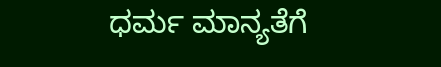ಧರ್ಮ ಮಾನ್ಯತೆಗೆ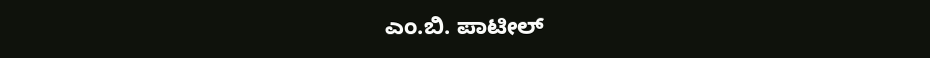ಎಂ.ಬಿ. ಪಾಟೀಲ್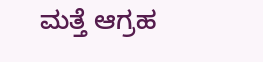ಮತ್ತೆ ಆಗ್ರಹ